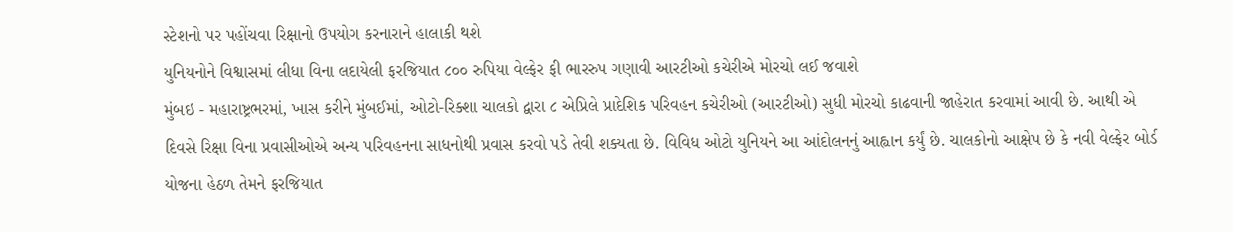સ્ટેશનો પર પહોંચવા રિક્ષાનો ઉપયોગ કરનારાને હાલાકી થશે
યુનિયનોને વિશ્વાસમાં લીધા વિના લદાયેલી ફરજિયાત ૮૦૦ રુપિયા વેલ્ફેર ફી ભારરુપ ગણાવી આરટીઓ કચેરીએ મોરચો લઈ જવાશે
મુંબઇ - મહારાષ્ટ્રભરમાં, ખાસ કરીને મુંબઈમાં, ઓટો-રિક્શા ચાલકો દ્વારા ૮ એપ્રિલે પ્રાદેશિક પરિવહન કચેરીઓ (આરટીઓ) સુધી મોરચો કાઢવાની જાહેરાત કરવામાં આવી છે. આથી એ દિવસે રિક્ષા વિના પ્રવાસીઓએ અન્ય પરિવહનના સાધનોથી પ્રવાસ કરવો પડે તેવી શક્યતા છે. વિવિધ ઓટો યુનિયને આ આંદોલનનું આહ્વાન કર્યું છે. ચાલકોનો આક્ષેપ છે કે નવી વેલ્ફેર બોર્ડ યોજના હેઠળ તેમને ફરજિયાત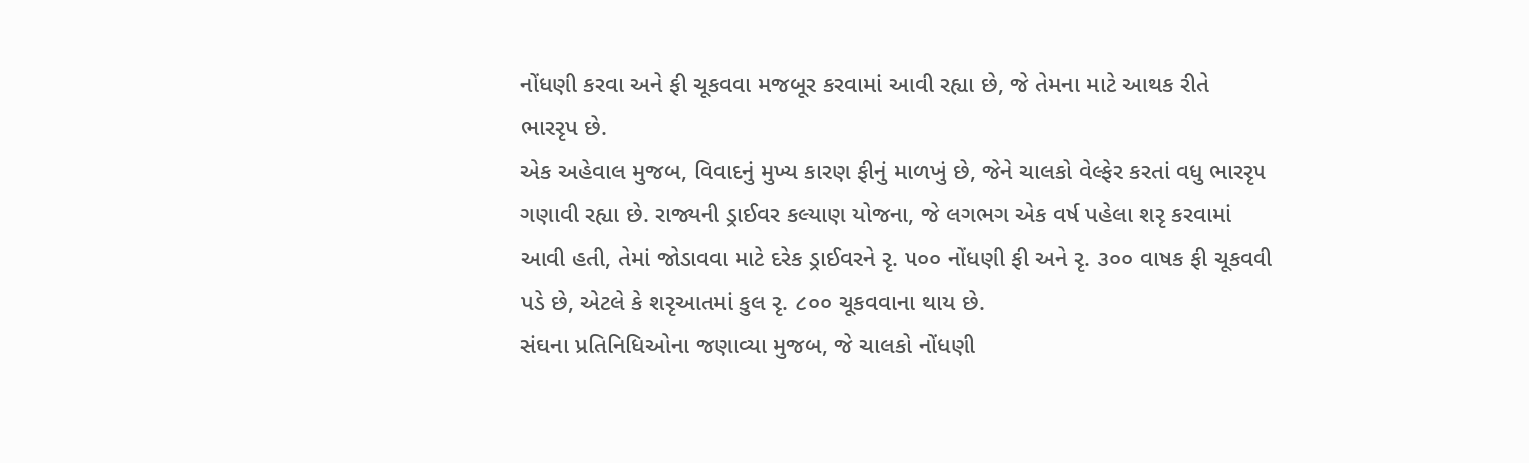નોંધણી કરવા અને ફી ચૂકવવા મજબૂર કરવામાં આવી રહ્યા છે, જે તેમના માટે આથક રીતે ભારરૃપ છે.
એક અહેવાલ મુજબ, વિવાદનું મુખ્ય કારણ ફીનું માળખું છે, જેને ચાલકો વેલ્ફેર કરતાં વધુ ભારરૃપ ગણાવી રહ્યા છે. રાજ્યની ડ્રાઈવર કલ્યાણ યોજના, જે લગભગ એક વર્ષ પહેલા શરૃ કરવામાં આવી હતી, તેમાં જોડાવવા માટે દરેક ડ્રાઈવરને રૃ. ૫૦૦ નોંધણી ફી અને રૃ. ૩૦૦ વાષક ફી ચૂકવવી પડે છે, એટલે કે શરૃઆતમાં કુલ રૃ. ૮૦૦ ચૂકવવાના થાય છે.
સંઘના પ્રતિનિધિઓના જણાવ્યા મુજબ, જે ચાલકો નોંધણી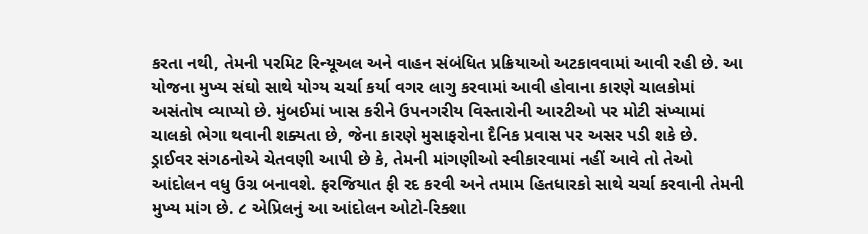કરતા નથી, તેમની પરમિટ રિન્યૂઅલ અને વાહન સંબંધિત પ્રક્રિયાઓ અટકાવવામાં આવી રહી છે. આ યોજના મુખ્ય સંઘો સાથે યોગ્ય ચર્ચા કર્યા વગર લાગુ કરવામાં આવી હોવાના કારણે ચાલકોમાં અસંતોષ વ્યાપ્યો છે. મુંબઈમાં ખાસ કરીને ઉપનગરીય વિસ્તારોની આરટીઓ પર મોટી સંખ્યામાં ચાલકો ભેગા થવાની શક્યતા છે, જેના કારણે મુસાફરોના દૈનિક પ્રવાસ પર અસર પડી શકે છે.
ડ્રાઈવર સંગઠનોએ ચેતવણી આપી છે કે, તેમની માંગણીઓ સ્વીકારવામાં નહીં આવે તો તેઓ આંદોલન વધુ ઉગ્ર બનાવશે. ફરજિયાત ફી રદ કરવી અને તમામ હિતધારકો સાથે ચર્ચા કરવાની તેમની મુખ્ય માંગ છે. ૮ એપ્રિલનું આ આંદોલન ઓટો-રિક્શા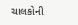ચાલકોની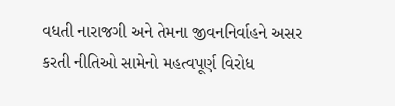વધતી નારાજગી અને તેમના જીવનનિર્વાહને અસર કરતી નીતિઓ સામેનો મહત્વપૂર્ણ વિરોધ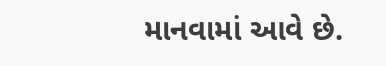માનવામાં આવે છે.